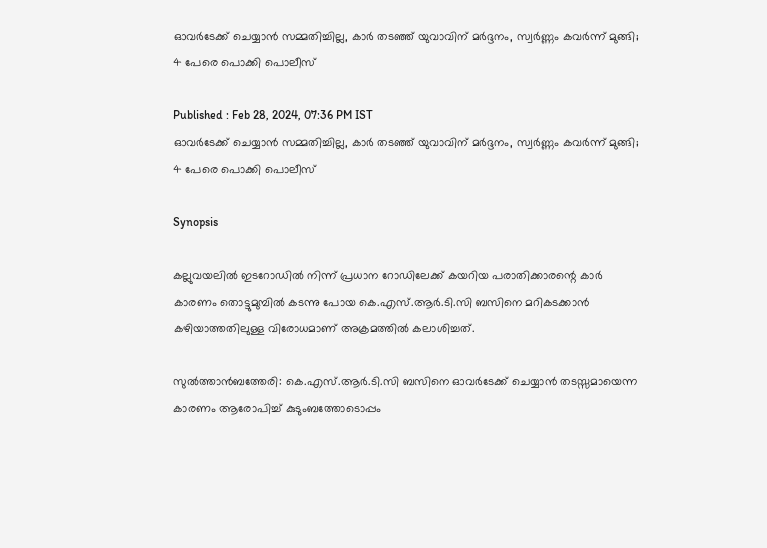ഓവർടേക്ക് ചെയ്യാൻ സമ്മതിച്ചില്ല, കാർ തടഞ്ഞ് യുവാവിന് മർദ്ദനം, സ്വർണ്ണം കവർന്ന് മുങ്ങി; 4 പേരെ പൊക്കി പൊലീസ്

Published : Feb 28, 2024, 07:36 PM IST
ഓവർടേക്ക് ചെയ്യാൻ സമ്മതിച്ചില്ല, കാർ തടഞ്ഞ് യുവാവിന് മർദ്ദനം, സ്വർണ്ണം കവർന്ന് മുങ്ങി; 4 പേരെ പൊക്കി പൊലീസ്

Synopsis

കല്ലുവയലില്‍ ഇടറോഡില്‍ നിന്ന് പ്രധാന റോഡിലേക്ക് കയറിയ പരാതിക്കാരന്റെ കാര്‍ കാരണം തൊട്ടുമുമ്പില്‍ കടന്നു പോയ കെ.എസ്.ആര്‍.ടി.സി ബസിനെ മറികടക്കാന്‍ കഴിയാത്തതിലുള്ള വിരോധമാണ് അക്രമത്തില്‍ കലാശിച്ചത്.

സുല്‍ത്താന്‍ബത്തേരി: കെ.എസ്.ആര്‍.ടി.സി ബസിനെ ഓവര്‍ടേക്ക് ചെയ്യാന്‍ തടസ്സമായെന്ന കാരണം ആരോപിച്ച് കുടുംബത്തോടൊപ്പം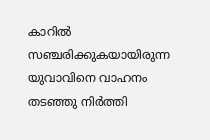കാറില്‍ സഞ്ചരിക്കുകയായിരുന്ന യുവാവിനെ വാഹനം തടഞ്ഞു നിര്‍ത്തി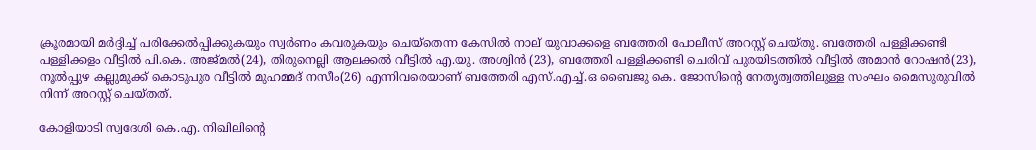ക്രൂരമായി മര്‍ദ്ദിച്ച് പരിക്കേല്‍പ്പിക്കുകയും സ്വര്‍ണം കവരുകയും ചെയ്‌തെന്ന കേസില്‍ നാല് യുവാക്കളെ ബത്തേരി പോലീസ് അറസ്റ്റ് ചെയ്തു. ബത്തേരി പള്ളിക്കണ്ടി പള്ളിക്കളം വീട്ടില്‍ പി.കെ. അജ്മല്‍(24), തിരുനെല്ലി ആലക്കല്‍ വീട്ടില്‍ എ.യു. അശ്വിന്‍ (23), ബത്തേരി പള്ളിക്കണ്ടി ചെരിവ് പുരയിടത്തില്‍ വീട്ടില്‍ അമാന്‍ റോഷന്‍(23), നൂല്‍പ്പുഴ കല്ലുമുക്ക് കൊടുപുര വീട്ടില്‍ മുഹമ്മദ് നസീം(26) എന്നിവരെയാണ് ബത്തേരി എസ്.എച്ച്.ഒ ബൈജു കെ. ജോസിന്റെ നേതൃത്വത്തിലുള്ള സംഘം മൈസുരുവില്‍ നിന്ന് അറസ്റ്റ് ചെയ്തത്.

കോളിയാടി സ്വദേശി കെ.എ. നിഖിലിന്റെ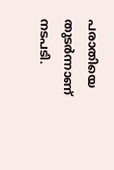പരാതിയെ തുടര്‍ന്നാണ് നടപടി.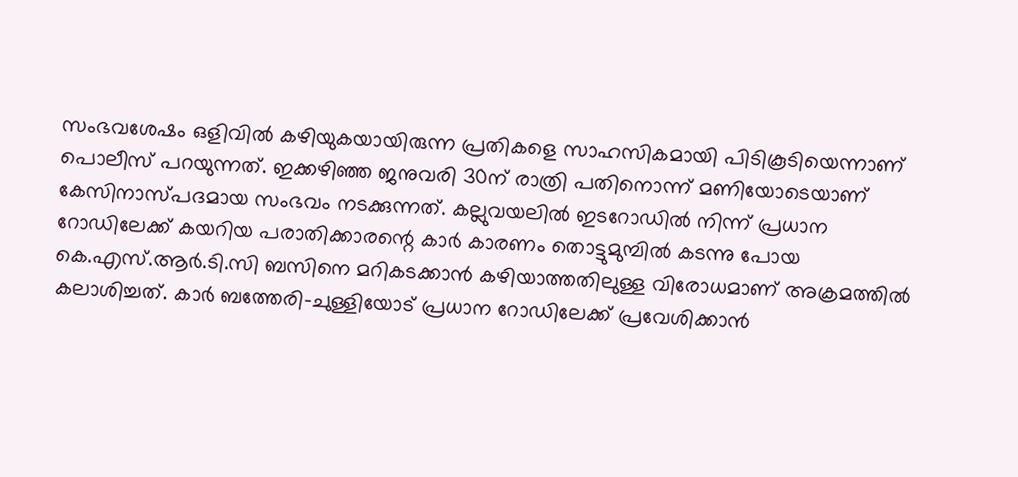സംഭവശേഷം ഒളിവില്‍ കഴിയുകയായിരുന്ന പ്രതികളെ സാഹസികമായി പിടികൂടിയെന്നാണ് പൊലീസ് പറയുന്നത്. ഇക്കഴിഞ്ഞ ജനുവരി 30ന് രാത്രി പതിനൊന്ന് മണിയോടെയാണ് കേസിനാസ്പദമായ സംഭവം നടക്കുന്നത്. കല്ലുവയലില്‍ ഇടറോഡില്‍ നിന്ന് പ്രധാന റോഡിലേക്ക് കയറിയ പരാതിക്കാരന്റെ കാര്‍ കാരണം തൊട്ടുമുമ്പില്‍ കടന്നു പോയ കെ.എസ്.ആര്‍.ടി.സി ബസിനെ മറികടക്കാന്‍ കഴിയാത്തതിലുള്ള വിരോധമാണ് അക്രമത്തില്‍ കലാശിച്ചത്. കാര്‍ ബത്തേരി-ചുള്ളിയോട് പ്രധാന റോഡിലേക്ക് പ്രവേശിക്കാന്‍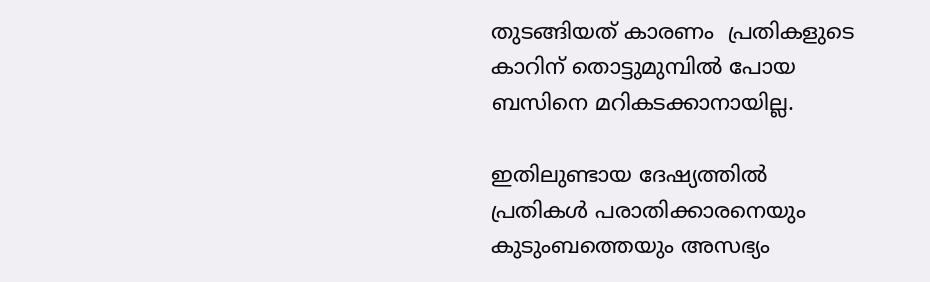തുടങ്ങിയത് കാരണം  പ്രതികളുടെ കാറിന് തൊട്ടുമുമ്പില്‍ പോയ ബസിനെ മറികടക്കാനായില്ല.

ഇതിലുണ്ടായ ദേഷ്യത്തില്‍ പ്രതികള്‍ പരാതിക്കാരനെയും കുടുംബത്തെയും അസഭ്യം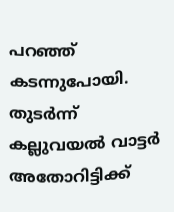പറഞ്ഞ് കടന്നുപോയി. തുടര്‍ന്ന് കല്ലുവയല്‍ വാട്ടര്‍ അതോറിട്ടിക്ക്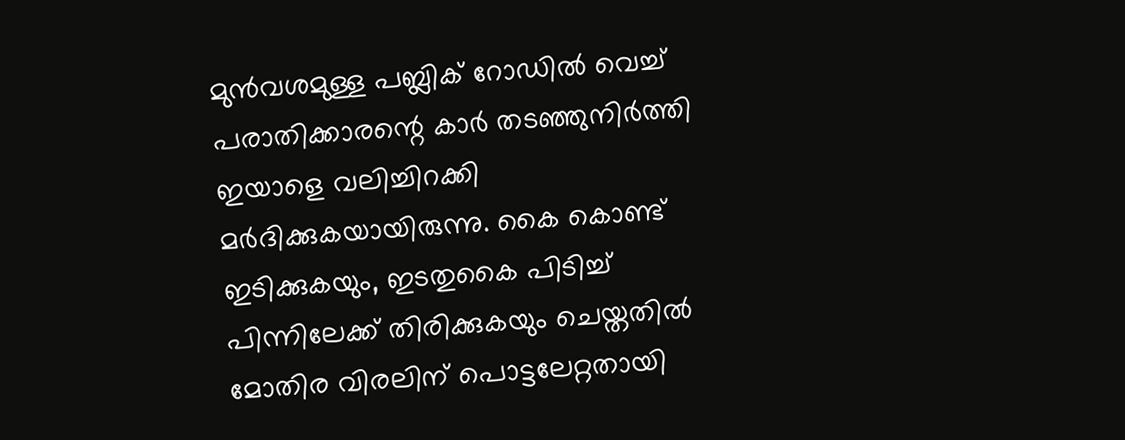മുന്‍വശമുള്ള പബ്ലിക് റോഡില്‍ വെച്ച് പരാതിക്കാരന്റെ കാര്‍ തടഞ്ഞുനിര്‍ത്തി ഇയാളെ വലിച്ചിറക്കി മര്‍ദിക്കുകയായിരുന്നു. കൈ കൊണ്ട് ഇടിക്കുകയും, ഇടതുകൈ പിടിച്ച് പിന്നിലേക്ക് തിരിക്കുകയും ചെയ്തതില്‍ മോതിര വിരലിന് പൊട്ടലേറ്റതായി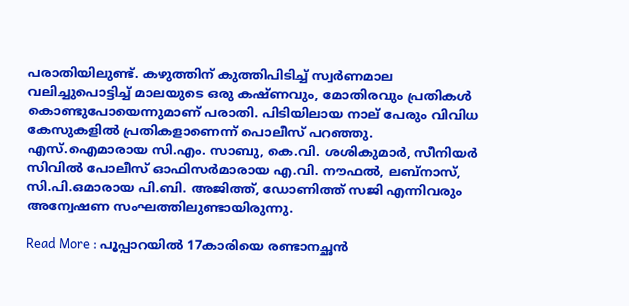പരാതിയിലുണ്ട്. കഴുത്തിന് കുത്തിപിടിച്ച് സ്വര്‍ണമാല വലിച്ചുപൊട്ടിച്ച് മാലയുടെ ഒരു കഷ്ണവും, മോതിരവും പ്രതികള്‍ കൊണ്ടുപോയെന്നുമാണ് പരാതി. പിടിയിലായ നാല് പേരും വിവിധ കേസുകളില്‍ പ്രതികളാണെന്ന് പൊലീസ് പറഞ്ഞു. എസ്.ഐമാരായ സി.എം. സാബു, കെ.വി. ശശികുമാര്‍, സീനിയര്‍ സിവില്‍ പോലീസ് ഓഫിസര്‍മാരായ എ.വി. നൗഫല്‍, ലബ്നാസ്, സി.പി.ഒമാരായ പി.ബി. അജിത്ത്, ഡോണിത്ത് സജി എന്നിവരും അന്വേഷണ സംഘത്തിലുണ്ടായിരുന്നു.

Read More : പൂപ്പാറയിൽ 17കാരിയെ രണ്ടാനച്ഛൻ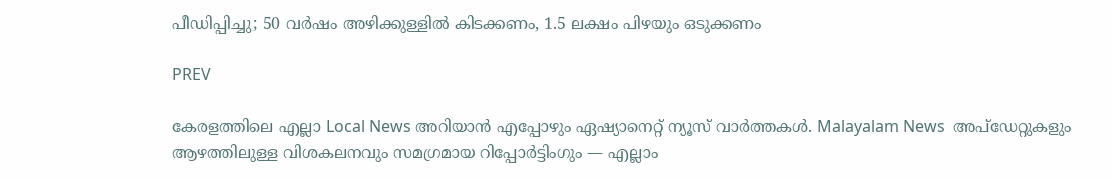പീഡിപ്പിച്ചു; 50 വർഷം അഴിക്കുള്ളിൽ കിടക്കണം, 1.5 ലക്ഷം പിഴയും ഒടുക്കണം

PREV

കേരളത്തിലെ എല്ലാ Local News അറിയാൻ എപ്പോഴും ഏഷ്യാനെറ്റ് ന്യൂസ് വാർത്തകൾ. Malayalam News  അപ്‌ഡേറ്റുകളും ആഴത്തിലുള്ള വിശകലനവും സമഗ്രമായ റിപ്പോർട്ടിംഗും — എല്ലാം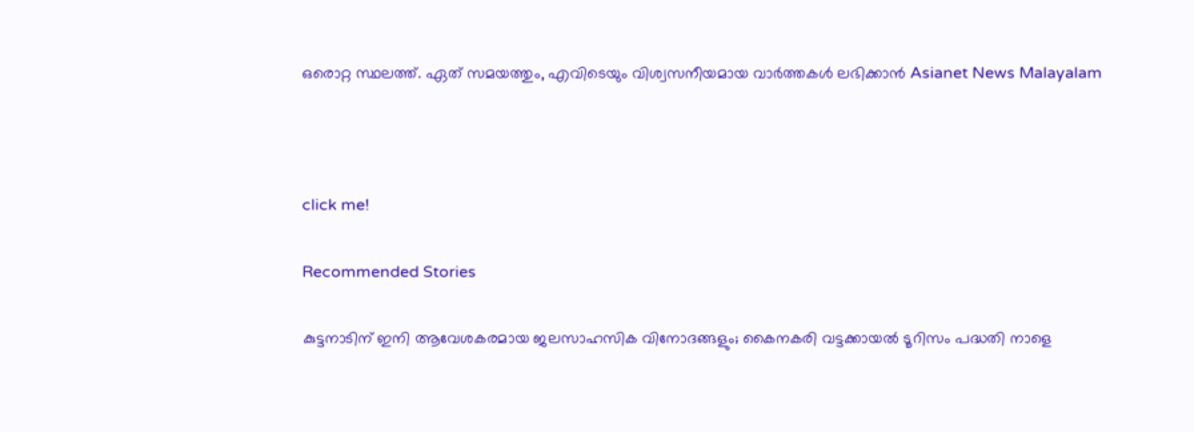ഒരൊറ്റ സ്ഥലത്ത്. ഏത് സമയത്തും, എവിടെയും വിശ്വസനീയമായ വാർത്തകൾ ലഭിക്കാൻ Asianet News Malayalam



click me!

Recommended Stories

കുട്ടനാടിന് ഇനി ആവേശകരമായ ജലസാഹസിക വിനോദങ്ങളും; കൈനകരി വട്ടക്കായൽ ടൂറിസം പദ്ധതി നാളെ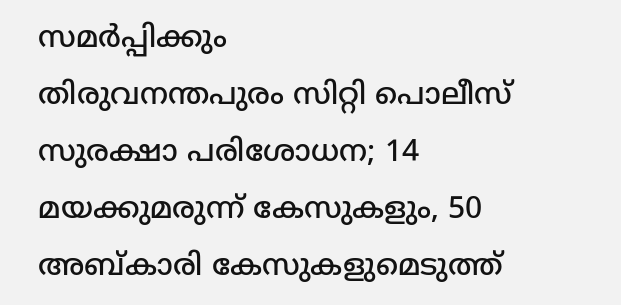സമർപ്പിക്കും
തിരുവനന്തപുരം സിറ്റി പൊലീസ് സുരക്ഷാ പരിശോധന; 14 മയക്കുമരുന്ന് കേസുകളും, 50 അബ്കാരി കേസുകളുമെടുത്ത്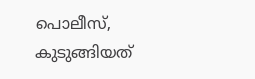പൊലീസ്, കുടുങ്ങിയത്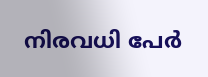നിരവധി പേർ